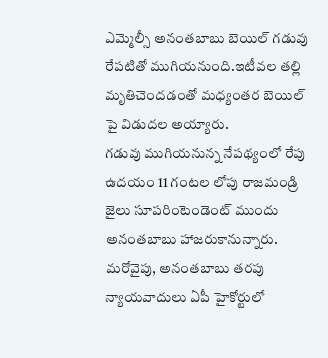ఎమ్మెల్సీ అనంతబాబు బెయిల్ గడువు రేపటితో ముగియనుంది.ఇటీవల తల్లి మృతిచెందడంతో మధ్యంతర బెయిల్ పై విడుదల అయ్యారు.
గడువు ముగియనున్న నేపథ్యంలో రేపు ఉదయం 11 గంటల లోపు రాజమండ్రి జైలు సూపరింటెండెంట్ ముందు అనంతబాబు హాజరుకానున్నారు.
మరోవైపు, అనంతబాబు తరపు న్యాయవాదులు ఏపీ హైకోర్టులో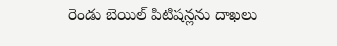రెండు బెయిల్ పిటిషన్లను దాఖలు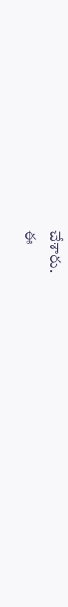చేశారు.
ఈ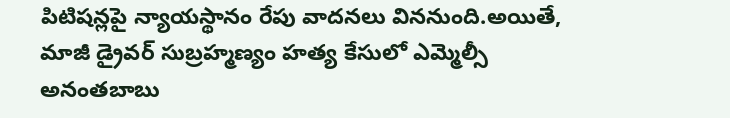పిటిషన్లపై న్యాయస్థానం రేపు వాదనలు విననుంది.అయితే, మాజీ డ్రైవర్ సుబ్రహ్మణ్యం హత్య కేసులో ఎమ్మెల్సీ అనంతబాబు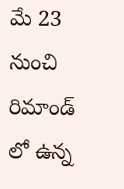మే 23 నుంచి రిమాండ్ లో ఉన్న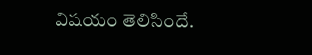విషయం తెలిసిందే.